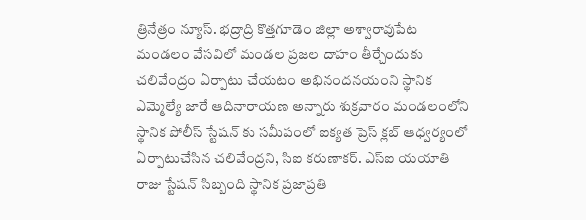త్రినేత్రం న్యూస్. భద్రాద్రి కొత్తగూడెం జిల్లా అశ్వారావుపేట మండలం వేసవిలో మండల ప్రజల దాహం తీర్చేందుకు చలివేంద్రం ఏర్పాటు చేయటం అభినందనయంని స్థానిక ఎమ్మెల్యే జారే ఆదినారాయణ అన్నారు శుక్రవారం మండలంలోని స్థానిక పోలీస్ స్టేషన్ కు సమీపంలో ఐక్యత ప్రెస్ క్లబ్ ఆధ్వర్యంలో ఏర్పాటుచేసిన చలివేంద్రని, సిఐ కరుణాకర్. ఎస్ఐ యయాతి రాజు స్టేషన్ సిబ్బంది స్థానిక ప్రజాప్రతి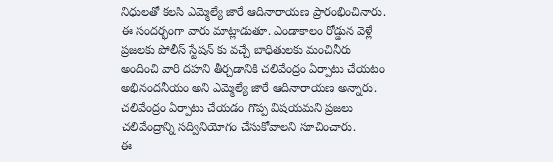నిధులతో కలసి ఎమ్మెల్యే జారే ఆదినారాయణ ప్రారంభించినారు.
ఈ సందర్భంగా వారు మాట్లాడుతూ. ఎండాకాలం రోడ్డున వెళ్లే ప్రజలకు పోలీస్ స్టేషన్ కు వచ్చే బాధితులకు మంచినీరు అందించి వారి దహని తీర్చడానికి చలివేంద్రం ఏర్పాటు చేయటం అభినందనీయం అని ఎమ్మెల్యే జారే ఆదినారాయణ అన్నారు. చలివేంద్రం ఏర్పాటు చేయడం గొప్ప విషయమని ప్రజలు చలివేంద్రాన్ని సద్వినియోగం చేసుకోవాలని సూచించారు.
ఈ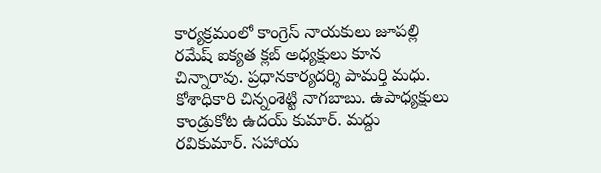కార్యక్రమంలో కాంగ్రెస్ నాయకులు జూపల్లి రమేష్ ఐక్యత క్లబ్ అధ్యక్షులు కూన చిన్నారావు. ప్రధానకార్యదర్శి పామర్తి మధు. కోశాధికారి చిన్నంశెట్టి నాగబాబు. ఉపాధ్యక్షులు కాండ్రుకోట ఉదయ్ కుమార్. మద్దు రవికుమార్. సహాయ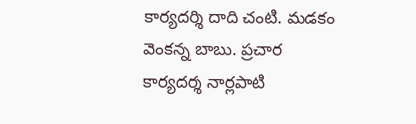కార్యదర్శి దాది చంటి. మడకం వెంకన్న బాబు. ప్రచార కార్యదర్శ నార్లపాటి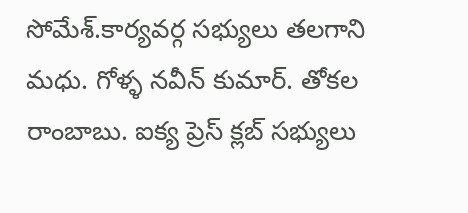సోమేశ్.కార్యవర్గ సభ్యులు తలగాని మధు. గోళ్ళ నవీన్ కుమార్. తోకల రాంబాబు. ఐక్య ప్రెస్ క్లబ్ సభ్యులు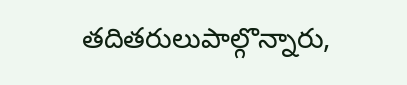తదితరులుపాల్గొన్నారు,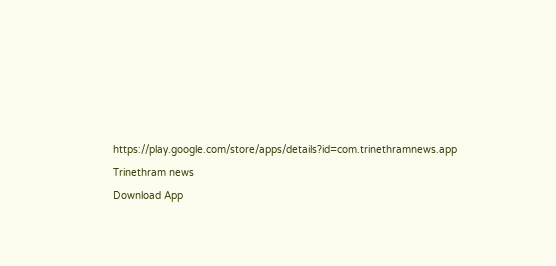https://play.google.com/store/apps/details?id=com.trinethramnews.app
Trinethram news
Download App